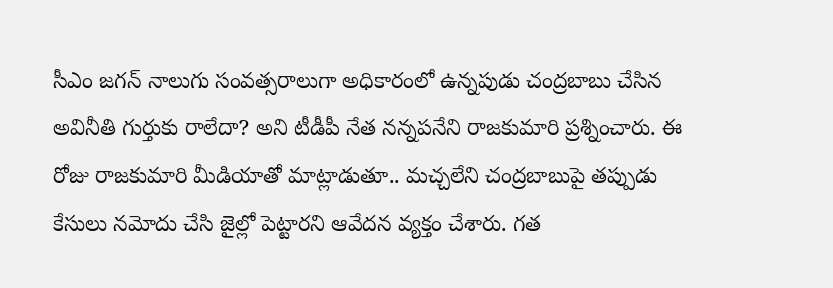సీఎం జగన్ నాలుగు సంవత్సరాలుగా అధికారంలో ఉన్నపుడు చంద్రబాబు చేసిన అవినీతి గుర్తుకు రాలేదా? అని టీడీపీ నేత నన్నపనేని రాజకుమారి ప్రశ్నించారు. ఈ రోజు రాజకుమారి మీడియాతో మాట్లాడుతూ.. మచ్చలేని చంద్రబాబుపై తప్పుడు కేసులు నమోదు చేసి జైల్లో పెట్టారని ఆవేదన వ్యక్తం చేశారు. గత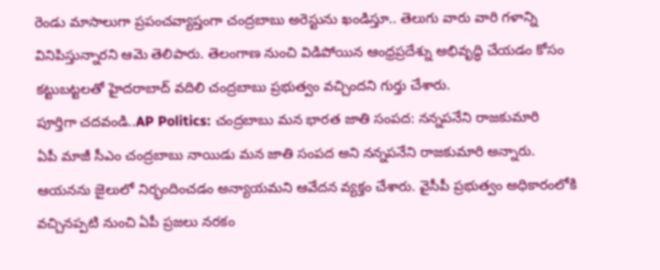రెండు మాసాలుగా ప్రపంచవ్యాప్తంగా చంద్రబాబు అరెస్టును ఖండిస్తూ.. తెలుగు వారు వారి గళాన్ని వినిపిస్తున్నారని ఆమె తెలిపారు. తెలంగాణ నుంచి విడిపోయిన ఆంధ్రప్రదేశ్ను అభివృద్ధి చేయడం కోసం కట్టుబట్టలతో హైదరాబాద్ వదిలి చంద్రబాబు ప్రభుత్వం వచ్చిందని గుర్తు చేశారు.
పూర్తిగా చదవండి..AP Politics: చంద్రబాబు మన భారత జాతి సంపద: నన్నపనేని రాజకుమారి
ఏపీ మాజీ సీఎం చంద్రబాబు నాయిడు మన జాతి సంపద అని నన్నపనేని రాజకుమారి అన్నారు. ఆయనను జైలులో నిర్భందించడం అన్యాయమని ఆవేదన వ్యక్తం చేశారు. వైసీపీ ప్రభుత్వం అధికారంలోకి వచ్చినప్పటి నుంచి ఏపీ ప్రజలు నరకం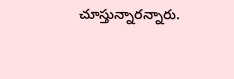చూస్తున్నారన్నారు.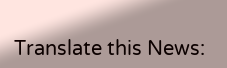Translate this News: